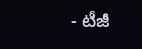- టీజీ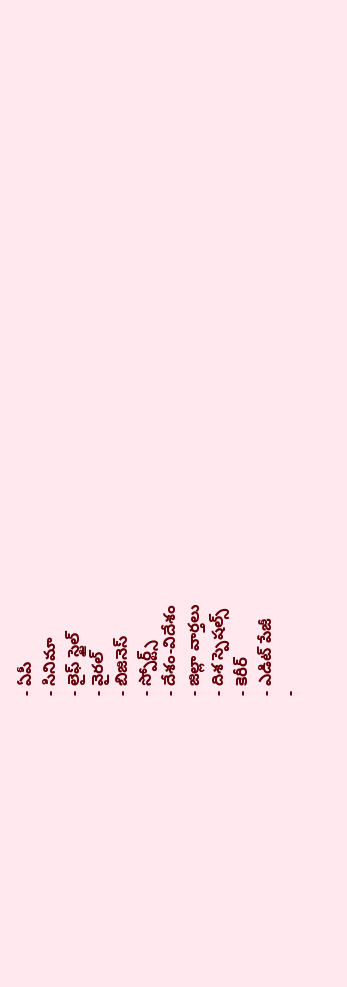- ఏపీ
- సినిమా
- లైఫ్ స్టైల్
- వైరల్
- బిజినెస్
- స్పోర్ట్స్
- దేశం-విదేశం
- జిల్లా వార్తలు
- దిశ స్పెషల్స్
- కెరీర్
- ఎడిట్ పేజీ
-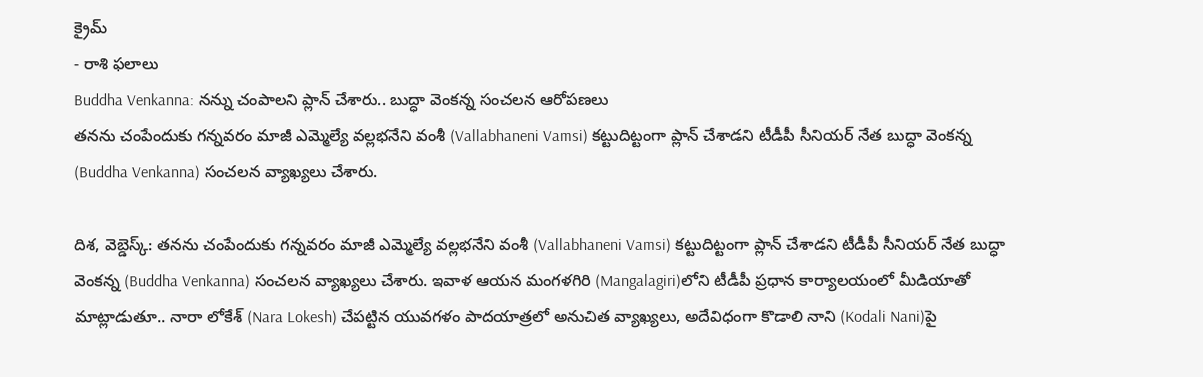క్రైమ్
- రాశి ఫలాలు
Buddha Venkanna: నన్ను చంపాలని ప్లాన్ చేశారు.. బుద్ధా వెంకన్న సంచలన ఆరోపణలు
తనను చంపేందుకు గన్నవరం మాజీ ఎమ్మెల్యే వల్లభనేని వంశీ (Vallabhaneni Vamsi) కట్టుదిట్టంగా ప్లాన్ చేశాడని టీడీపీ సీనియర్ నేత బుద్ధా వెంకన్న (Buddha Venkanna) సంచలన వ్యాఖ్యలు చేశారు.

దిశ, వెబ్డెస్క్: తనను చంపేందుకు గన్నవరం మాజీ ఎమ్మెల్యే వల్లభనేని వంశీ (Vallabhaneni Vamsi) కట్టుదిట్టంగా ప్లాన్ చేశాడని టీడీపీ సీనియర్ నేత బుద్ధా వెంకన్న (Buddha Venkanna) సంచలన వ్యాఖ్యలు చేశారు. ఇవాళ ఆయన మంగళగిరి (Mangalagiri)లోని టీడీపీ ప్రధాన కార్యాలయంలో మీడియాతో మాట్లాడుతూ.. నారా లోకేశ్ (Nara Lokesh) చేపట్టిన యువగళం పాదయాత్రలో అనుచిత వ్యాఖ్యలు, అదేవిధంగా కొడాలి నాని (Kodali Nani)పై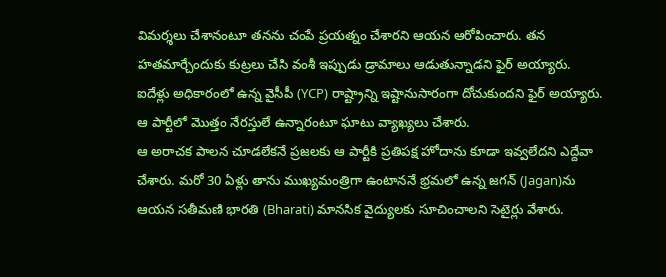విమర్శలు చేశానంటూ తనను చంపే ప్రయత్నం చేశారని ఆయన ఆరోపించారు. తన హతమార్చేందుకు కుట్రలు చేసి వంశీ ఇప్పుడు డ్రామాలు ఆడుతున్నాడని ఫైర్ అయ్యారు. ఐదేళ్లు అధికారంలో ఉన్న వైసీపీ (YCP) రాష్ట్రాన్ని ఇష్టానుసారంగా దోచుకుందని ఫైర్ అయ్యారు. ఆ పార్టీలో మొత్తం నేరస్తులే ఉన్నారంటూ ఘాటు వ్యాఖ్యలు చేశారు.
ఆ అరాచక పాలన చూడలేకనే ప్రజలకు ఆ పార్టీకి ప్రతిపక్ష హోదాను కూడా ఇవ్వలేదని ఎద్దేవా చేశారు. మరో 30 ఏళ్లు తాను ముఖ్యమంత్రిగా ఉంటాననే భ్రమలో ఉన్న జగన్ (Jagan)ను ఆయన సతీమణి భారతి (Bharati) మానసిక వైద్యులకు సూచించాలని సెటైర్లు వేశారు.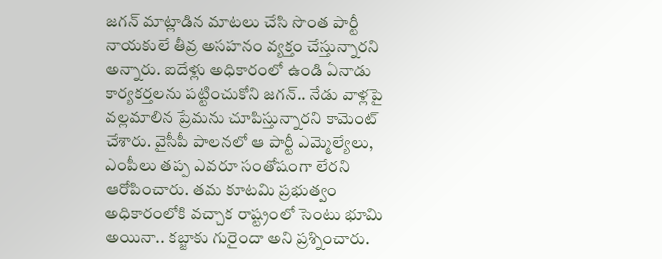జగన్ మాట్లాడిన మాటలు చేసి సొంత పార్టీ నాయకులే తీవ్ర అసహనం వ్యక్తం చేస్తున్నారని అన్నారు. ఐదేళ్లు అధికారంలో ఉండి ఏనాడు కార్యకర్తలను పట్టించుకోని జగన్.. నేడు వాళ్లపై వల్లమాలిన ప్రేమను చూపిస్తున్నారని కామెంట్ చేశారు. వైసీపీ పాలనలో ఆ పార్టీ ఎమ్మెల్యేలు, ఎంపీలు తప్ప ఎవరూ సంతోషంగా లేరని ఆరోపించారు. తమ కూటమి ప్రభుత్వం అధికారంలోకి వచ్చాక రాష్ట్రంలో సెంటు భూమి అయినా.. కబ్జాకు గురైందా అని ప్రశ్నించారు.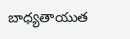బాధ్యతాయుత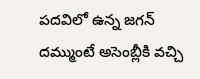పదవిలో ఉన్న జగన్ దమ్ముంటే అసెంబ్లీకి వచ్చి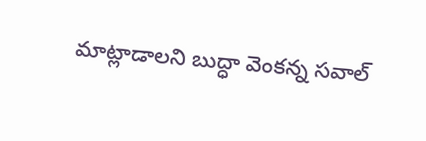మాట్లాడాలని బుద్ధా వెంకన్న సవాల్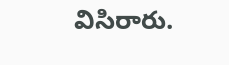విసిరారు.